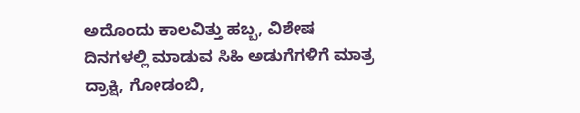ಅದೊಂದು ಕಾಲವಿತ್ತು ಹಬ್ಬ, ವಿಶೇಷ ದಿನಗಳಲ್ಲಿ ಮಾಡುವ ಸಿಹಿ ಅಡುಗೆಗಳಿಗೆ ಮಾತ್ರ ದ್ರಾಕ್ಷಿ, ಗೋಡಂಬಿ,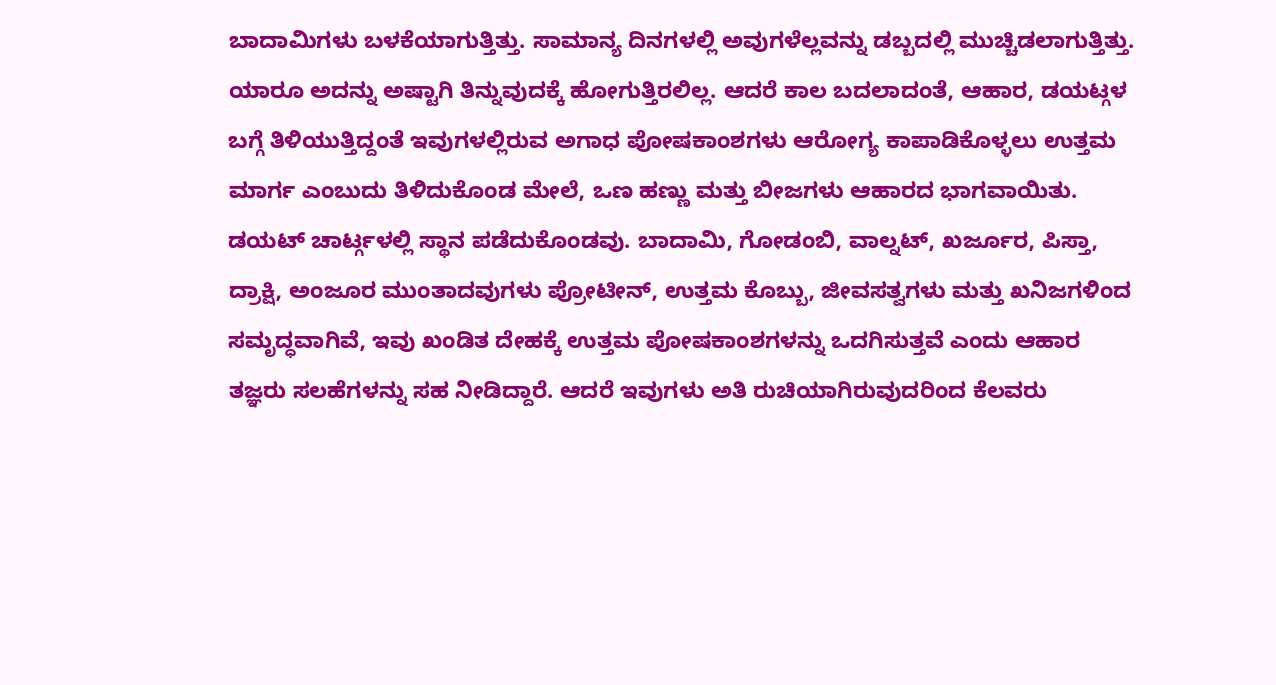ಬಾದಾಮಿಗಳು ಬಳಕೆಯಾಗುತ್ತಿತ್ತು. ಸಾಮಾನ್ಯ ದಿನಗಳಲ್ಲಿ ಅವುಗಳೆಲ್ಲವನ್ನು ಡಬ್ಬದಲ್ಲಿ ಮುಚ್ಚಿಡಲಾಗುತ್ತಿತ್ತು. ಯಾರೂ ಅದನ್ನು ಅಷ್ಟಾಗಿ ತಿನ್ನುವುದಕ್ಕೆ ಹೋಗುತ್ತಿರಲಿಲ್ಲ. ಆದರೆ ಕಾಲ ಬದಲಾದಂತೆ, ಆಹಾರ, ಡಯಟ್ಗಳ ಬಗ್ಗೆ ತಿಳಿಯುತ್ತಿದ್ದಂತೆ ಇವುಗಳಲ್ಲಿರುವ ಅಗಾಧ ಪೋಷಕಾಂಶಗಳು ಆರೋಗ್ಯ ಕಾಪಾಡಿಕೊಳ್ಳಲು ಉತ್ತಮ ಮಾರ್ಗ ಎಂಬುದು ತಿಳಿದುಕೊಂಡ ಮೇಲೆ, ಒಣ ಹಣ್ಣು ಮತ್ತು ಬೀಜಗಳು ಆಹಾರದ ಭಾಗವಾಯಿತು. ಡಯಟ್ ಚಾರ್ಟ್ಗಳಲ್ಲಿ ಸ್ಥಾನ ಪಡೆದುಕೊಂಡವು. ಬಾದಾಮಿ, ಗೋಡಂಬಿ, ವಾಲ್ನಟ್, ಖರ್ಜೂರ, ಪಿಸ್ತಾ, ದ್ರಾಕ್ಷಿ, ಅಂಜೂರ ಮುಂತಾದವುಗಳು ಪ್ರೋಟೀನ್, ಉತ್ತಮ ಕೊಬ್ಬು, ಜೀವಸತ್ವಗಳು ಮತ್ತು ಖನಿಜಗಳಿಂದ ಸಮೃದ್ಧವಾಗಿವೆ, ಇವು ಖಂಡಿತ ದೇಹಕ್ಕೆ ಉತ್ತಮ ಪೋಷಕಾಂಶಗಳನ್ನು ಒದಗಿಸುತ್ತವೆ ಎಂದು ಆಹಾರ ತಜ್ಞರು ಸಲಹೆಗಳನ್ನು ಸಹ ನೀಡಿದ್ದಾರೆ. ಆದರೆ ಇವುಗಳು ಅತಿ ರುಚಿಯಾಗಿರುವುದರಿಂದ ಕೆಲವರು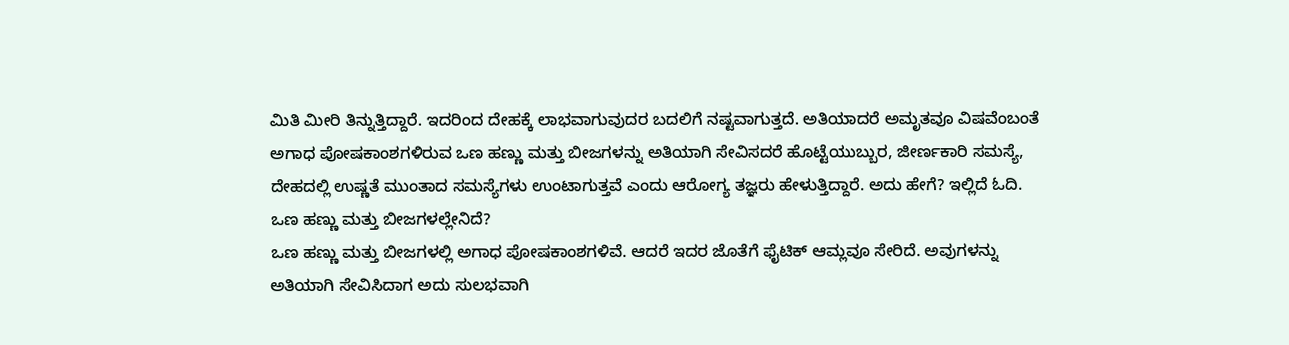ಮಿತಿ ಮೀರಿ ತಿನ್ನುತ್ತಿದ್ದಾರೆ. ಇದರಿಂದ ದೇಹಕ್ಕೆ ಲಾಭವಾಗುವುದರ ಬದಲಿಗೆ ನಷ್ಟವಾಗುತ್ತದೆ. ಅತಿಯಾದರೆ ಅಮೃತವೂ ವಿಷವೆಂಬಂತೆ ಅಗಾಧ ಪೋಷಕಾಂಶಗಳಿರುವ ಒಣ ಹಣ್ಣು ಮತ್ತು ಬೀಜಗಳನ್ನು ಅತಿಯಾಗಿ ಸೇವಿಸದರೆ ಹೊಟ್ಟೆಯುಬ್ಬುರ, ಜೀರ್ಣಕಾರಿ ಸಮಸ್ಯೆ, ದೇಹದಲ್ಲಿ ಉಷ್ಣತೆ ಮುಂತಾದ ಸಮಸ್ಯೆಗಳು ಉಂಟಾಗುತ್ತವೆ ಎಂದು ಆರೋಗ್ಯ ತಜ್ಞರು ಹೇಳುತ್ತಿದ್ದಾರೆ. ಅದು ಹೇಗೆ? ಇಲ್ಲಿದೆ ಓದಿ.
ಒಣ ಹಣ್ಣು ಮತ್ತು ಬೀಜಗಳಲ್ಲೇನಿದೆ?
ಒಣ ಹಣ್ಣು ಮತ್ತು ಬೀಜಗಳಲ್ಲಿ ಅಗಾಧ ಪೋಷಕಾಂಶಗಳಿವೆ. ಆದರೆ ಇದರ ಜೊತೆಗೆ ಫೈಟಿಕ್ ಆಮ್ಲವೂ ಸೇರಿದೆ. ಅವುಗಳನ್ನು ಅತಿಯಾಗಿ ಸೇವಿಸಿದಾಗ ಅದು ಸುಲಭವಾಗಿ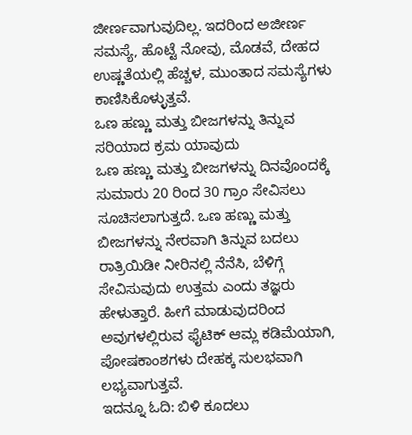ಜೀರ್ಣವಾಗುವುದಿಲ್ಲ. ಇದರಿಂದ ಅಜೀರ್ಣ ಸಮಸ್ಯೆ, ಹೊಟ್ಟೆ ನೋವು, ಮೊಡವೆ, ದೇಹದ ಉಷ್ಣತೆಯಲ್ಲಿ ಹೆಚ್ಚಳ, ಮುಂತಾದ ಸಮಸ್ಯೆಗಳು ಕಾಣಿಸಿಕೊಳ್ಳುತ್ತವೆ.
ಒಣ ಹಣ್ಣು ಮತ್ತು ಬೀಜಗಳನ್ನು ತಿನ್ನುವ ಸರಿಯಾದ ಕ್ರಮ ಯಾವುದು
ಒಣ ಹಣ್ಣು ಮತ್ತು ಬೀಜಗಳನ್ನು ದಿನವೊಂದಕ್ಕೆ ಸುಮಾರು 20 ರಿಂದ 30 ಗ್ರಾಂ ಸೇವಿಸಲು ಸೂಚಿಸಲಾಗುತ್ತದೆ. ಒಣ ಹಣ್ಣು ಮತ್ತು ಬೀಜಗಳನ್ನು ನೇರವಾಗಿ ತಿನ್ನುವ ಬದಲು ರಾತ್ರಿಯಿಡೀ ನೀರಿನಲ್ಲಿ ನೆನೆಸಿ, ಬೆಳಿಗ್ಗೆ ಸೇವಿಸುವುದು ಉತ್ತಮ ಎಂದು ತಜ್ಞರು ಹೇಳುತ್ತಾರೆ. ಹೀಗೆ ಮಾಡುವುದರಿಂದ ಅವುಗಳಲ್ಲಿರುವ ಫೈಟಿಕ್ ಆಮ್ಲ ಕಡಿಮೆಯಾಗಿ, ಪೋಷಕಾಂಶಗಳು ದೇಹಕ್ಕ ಸುಲಭವಾಗಿ ಲಭ್ಯವಾಗುತ್ತವೆ.
ಇದನ್ನೂ ಓದಿ: ಬಿಳಿ ಕೂದಲು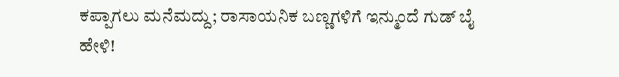ಕಪ್ಪಾಗಲು ಮನೆಮದ್ದು; ರಾಸಾಯನಿಕ ಬಣ್ಣಗಳಿಗೆ ಇನ್ಮುಂದೆ ಗುಡ್ ಬೈ ಹೇಳಿ!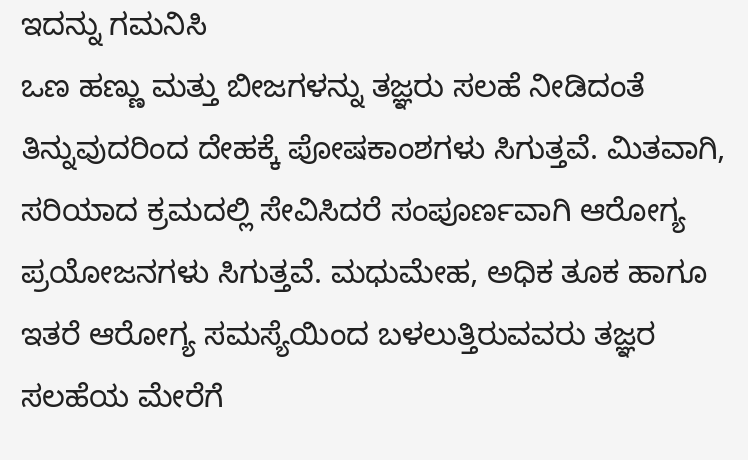ಇದನ್ನು ಗಮನಿಸಿ
ಒಣ ಹಣ್ಣು ಮತ್ತು ಬೀಜಗಳನ್ನು ತಜ್ಞರು ಸಲಹೆ ನೀಡಿದಂತೆ ತಿನ್ನುವುದರಿಂದ ದೇಹಕ್ಕೆ ಪೋಷಕಾಂಶಗಳು ಸಿಗುತ್ತವೆ. ಮಿತವಾಗಿ, ಸರಿಯಾದ ಕ್ರಮದಲ್ಲಿ ಸೇವಿಸಿದರೆ ಸಂಪೂರ್ಣವಾಗಿ ಆರೋಗ್ಯ ಪ್ರಯೋಜನಗಳು ಸಿಗುತ್ತವೆ. ಮಧುಮೇಹ, ಅಧಿಕ ತೂಕ ಹಾಗೂ ಇತರೆ ಆರೋಗ್ಯ ಸಮಸ್ಯೆಯಿಂದ ಬಳಲುತ್ತಿರುವವರು ತಜ್ಞರ ಸಲಹೆಯ ಮೇರೆಗೆ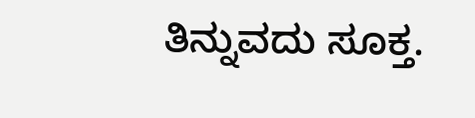ತಿನ್ನುವದು ಸೂಕ್ತ.